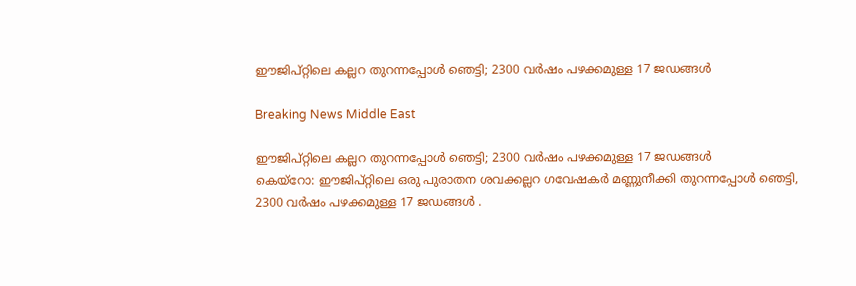ഈജിപ്റ്റിലെ കല്ലറ തുറന്നപ്പോള്‍ ഞെട്ടി; 2300 വര്‍ഷം പഴക്കമുള്ള 17 ജഡങ്ങള്‍

Breaking News Middle East

ഈജിപ്റ്റിലെ കല്ലറ തുറന്നപ്പോള്‍ ഞെട്ടി; 2300 വര്‍ഷം പഴക്കമുള്ള 17 ജഡങ്ങള്‍
കെയ്റോ: ഈജിപ്റ്റിലെ ഒരു പുരാതന ശവക്കല്ലറ ഗവേഷകര്‍ മണ്ണുനീക്കി തുറന്നപ്പോള്‍ ഞെട്ടി, 2300 വര്‍ഷം പഴക്കമുള്ള 17 ജഡങ്ങള്‍ ‍.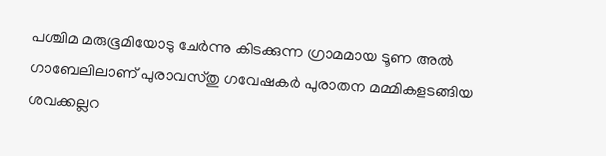പശ്ചിമ മരുഭൂമിയോടു ചേര്‍ന്നു കിടക്കുന്ന ഗ്രാമമായ ടൂണ അല്‍ ഗാബേലിലാണ് പുരാവസ്തു ഗവേഷകര്‍ പുരാതന മമ്മികളടങ്ങിയ ശവക്കല്ലറ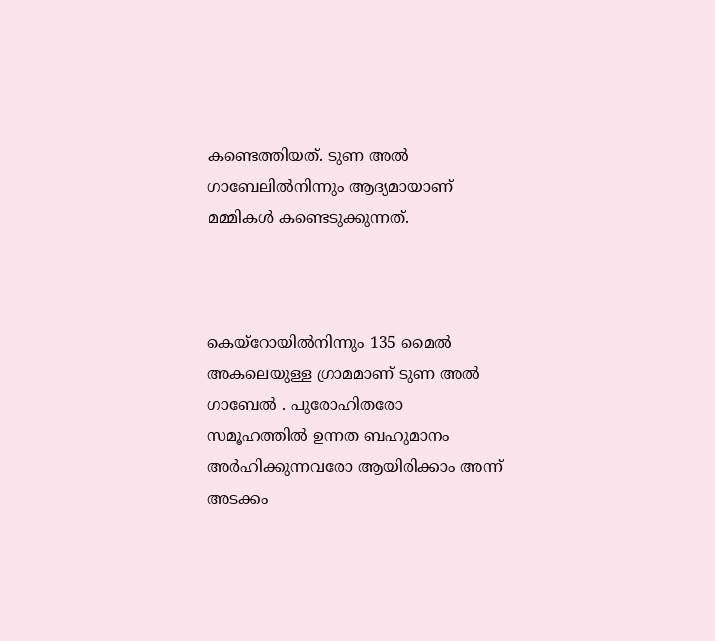കണ്ടെത്തിയത്. ടുണ അല്‍ ഗാബേലില്‍നിന്നും ആദ്യമായാണ് മമ്മികള്‍ കണ്ടെടുക്കുന്നത്.



കെയ്റോയില്‍നിന്നും 135 മൈല്‍ അകലെയുള്ള ഗ്രാമമാണ് ടുണ അല്‍ ഗാബേല്‍ ‍. പുരോഹിതരോ സമൂഹത്തില്‍ ഉന്നത ബഹുമാനം അര്‍ഹിക്കുന്നവരോ ആയിരിക്കാം അന്ന് അടക്കം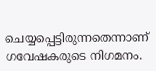ചെയ്യപ്പെട്ടിരുന്നതെന്നാണ് ഗവേഷകരുടെ നിഗമനം.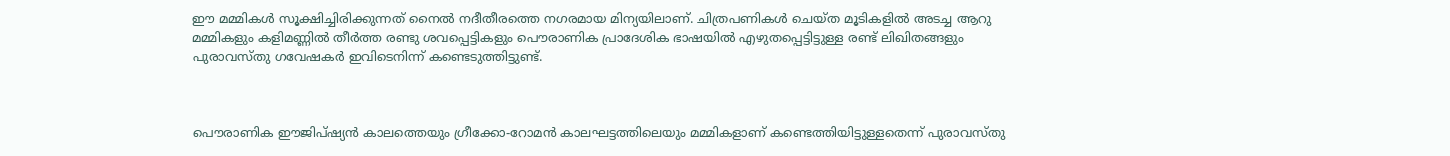ഈ മമ്മികള്‍ സൂക്ഷിച്ചിരിക്കുന്നത് നൈല്‍ നദീതീരത്തെ നഗരമായ മിന്യയിലാണ്. ചിത്രപണികള്‍ ചെയ്ത മൂടികളില്‍ അടച്ച ആറു മമ്മികളും കളിമണ്ണില്‍ തീര്‍ത്ത രണ്ടു ശവപ്പെട്ടികളും പൌരാണിക പ്രാദേശിക ഭാഷയില്‍ എഴുതപ്പെട്ടിട്ടുള്ള രണ്ട് ലിഖിതങ്ങളും പുരാവസ്തു ഗവേഷകര്‍ ഇവിടെനിന്ന് കണ്ടെടുത്തിട്ടുണ്ട്.



പൌരാണിക ഈജിപ്ഷ്യന്‍ കാലത്തെയും ഗ്രീക്കോ-റോമന്‍ കാലഘട്ടത്തിലെയും മമ്മികളാണ് കണ്ടെത്തിയിട്ടുള്ളതെന്ന് പുരാവസ്തു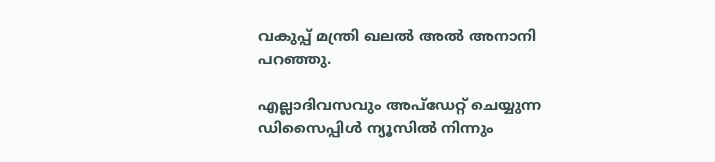വകുപ്പ് മന്ത്രി ഖലല്‍ അല്‍ അനാനി പറഞ്ഞു.

എല്ലാദിവസവും അപ്ഡേറ്റ് ചെയ്യുന്ന ഡിസൈപ്പിൾ ന്യൂസിൽ നിന്നും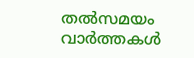തൽസമയം വാർത്തകൾ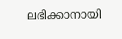ലഭിക്കാനായി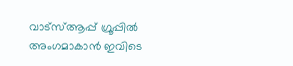വാട്സ്ആപ്പ് ഗ്രൂപ്പിൽ അംഗമാകാൻ ഇവിടെ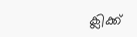ക്ലിക്ക്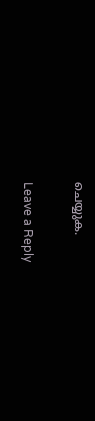ചെയ്യുക.

Leave a Reply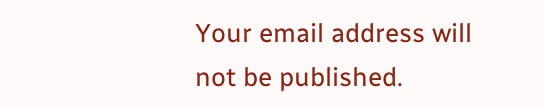Your email address will not be published.